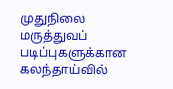முதுநிலை மருத்துவப் படிப்புகளுக்கான கலந்தாய்வில்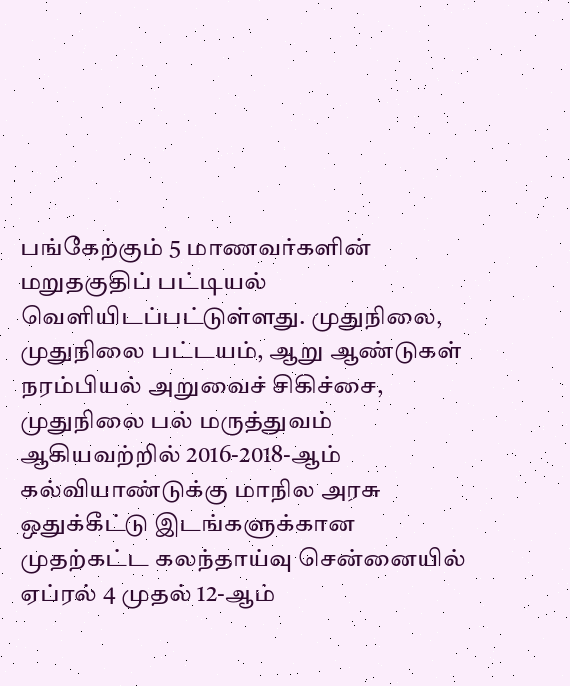பங்கேற்கும் 5 மாணவர்களின் மறுதகுதிப் பட்டியல் வெளியிடப்பட்டுள்ளது. முதுநிலை, முதுநிலை பட்டயம், ஆறு ஆண்டுகள் நரம்பியல் அறுவைச் சிகிச்சை, முதுநிலை பல் மருத்துவம் ஆகியவற்றில் 2016-2018-ஆம் கல்வியாண்டுக்கு மாநில அரசு
ஒதுக்கீட்டு இடங்களுக்கான முதற்கட்ட கலந்தாய்வு சென்னையில் ஏப்ரல் 4 முதல் 12-ஆம்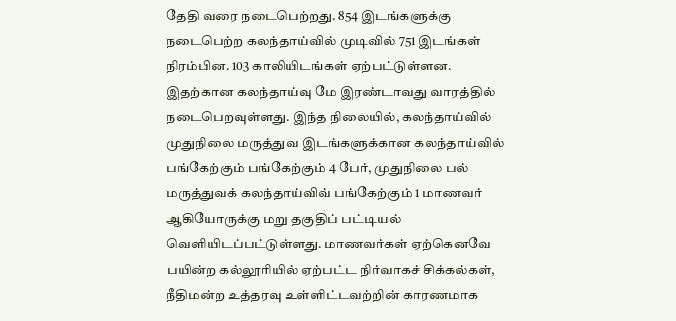தேதி வரை நடைபெற்றது. 854 இடங்களுக்கு நடைபெற்ற கலந்தாய்வில் முடிவில் 751 இடங்கள் நிரம்பின. 103 காலியிடங்கள் ஏற்பட்டுள்ளன. இதற்கான கலந்தாய்வு மே இரண்டாவது வாரத்தில் நடைபெறவுள்ளது. இந்த நிலையில், கலந்தாய்வில் முதுநிலை மருத்துவ இடங்களுக்கான கலந்தாய்வில் பங்கேற்கும் பங்கேற்கும் 4 பேர், முதுநிலை பல் மருத்துவக் கலந்தாய்விவ் பங்கேற்கும் 1 மாணவர் ஆகியோருக்கு மறு தகுதிப் பட்டியல் வெளியிடப்பட்டுள்ளது. மாணவர்கள் ஏற்கெனவே பயின்ற கல்லூரியில் ஏற்பட்ட நிர்வாகச் சிக்கல்கள், நீதிமன்ற உத்தரவு உள்ளிட்டவற்றின் காரணமாக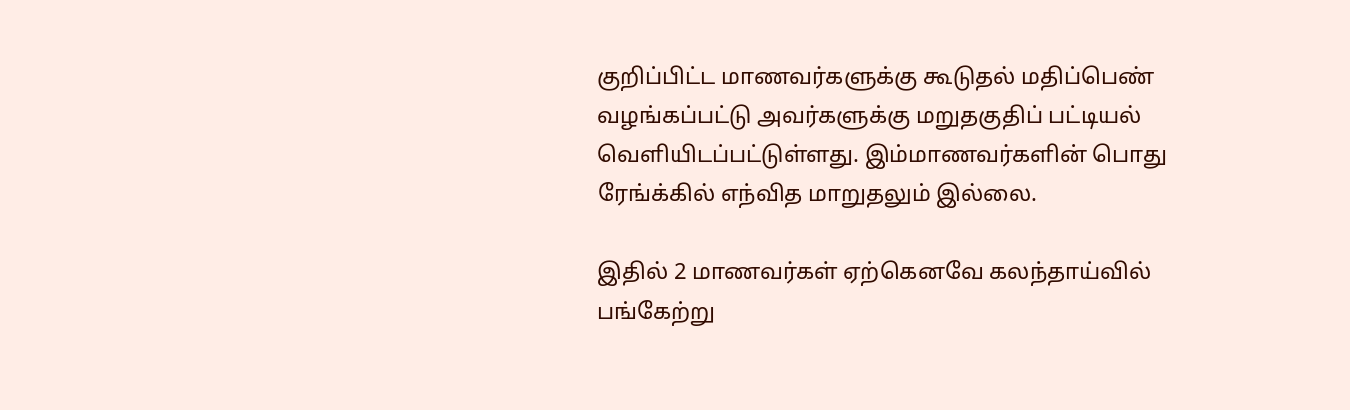குறிப்பிட்ட மாணவர்களுக்கு கூடுதல் மதிப்பெண் வழங்கப்பட்டு அவர்களுக்கு மறுதகுதிப் பட்டியல் வெளியிடப்பட்டுள்ளது. இம்மாணவர்களின் பொது ரேங்க்கில் எந்வித மாறுதலும் இல்லை.

இதில் 2 மாணவர்கள் ஏற்கெனவே கலந்தாய்வில் பங்கேற்று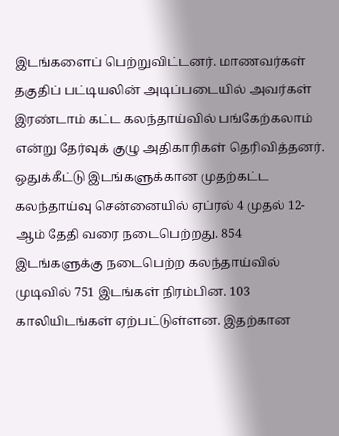இடங்களைப் பெற்றுவிட்டனர். மாணவர்கள் தகுதிப் பட்டியலின் அடிப்படையில் அவர்கள் இரண்டாம் கட்ட கலந்தாய்வில் பங்கேற்கலாம் என்று தேர்வுக் குழு அதிகாரிகள் தெரிவித்தனர்.
ஒதுக்கீட்டு இடங்களுக்கான முதற்கட்ட கலந்தாய்வு சென்னையில் ஏப்ரல் 4 முதல் 12-ஆம் தேதி வரை நடைபெற்றது. 854 இடங்களுக்கு நடைபெற்ற கலந்தாய்வில் முடிவில் 751 இடங்கள் நிரம்பின. 103 காலியிடங்கள் ஏற்பட்டுள்ளன. இதற்கான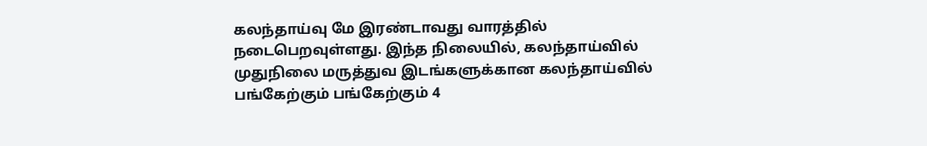கலந்தாய்வு மே இரண்டாவது வாரத்தில் நடைபெறவுள்ளது. இந்த நிலையில், கலந்தாய்வில் முதுநிலை மருத்துவ இடங்களுக்கான கலந்தாய்வில் பங்கேற்கும் பங்கேற்கும் 4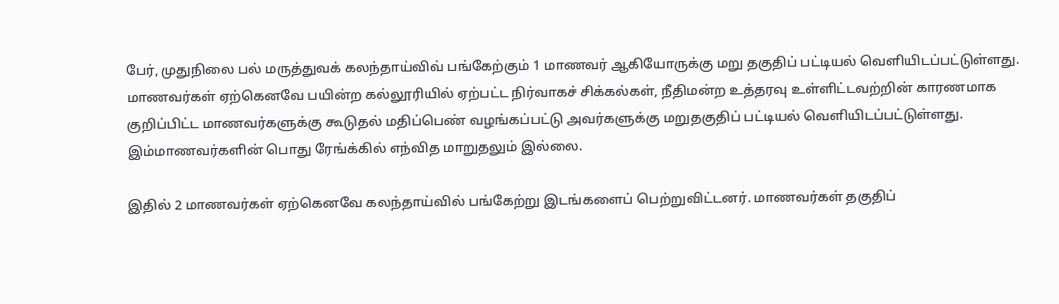பேர், முதுநிலை பல் மருத்துவக் கலந்தாய்விவ் பங்கேற்கும் 1 மாணவர் ஆகியோருக்கு மறு தகுதிப் பட்டியல் வெளியிடப்பட்டுள்ளது. மாணவர்கள் ஏற்கெனவே பயின்ற கல்லூரியில் ஏற்பட்ட நிர்வாகச் சிக்கல்கள், நீதிமன்ற உத்தரவு உள்ளிட்டவற்றின் காரணமாக குறிப்பிட்ட மாணவர்களுக்கு கூடுதல் மதிப்பெண் வழங்கப்பட்டு அவர்களுக்கு மறுதகுதிப் பட்டியல் வெளியிடப்பட்டுள்ளது. இம்மாணவர்களின் பொது ரேங்க்கில் எந்வித மாறுதலும் இல்லை.

இதில் 2 மாணவர்கள் ஏற்கெனவே கலந்தாய்வில் பங்கேற்று இடங்களைப் பெற்றுவிட்டனர். மாணவர்கள் தகுதிப்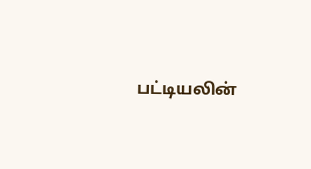பட்டியலின்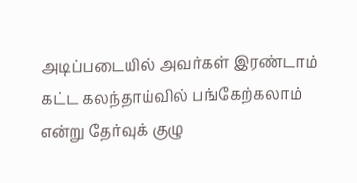அடிப்படையில் அவர்கள் இரண்டாம் கட்ட கலந்தாய்வில் பங்கேற்கலாம் என்று தேர்வுக் குழு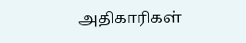அதிகாரிகள்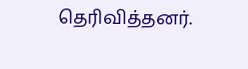தெரிவித்தனர்.